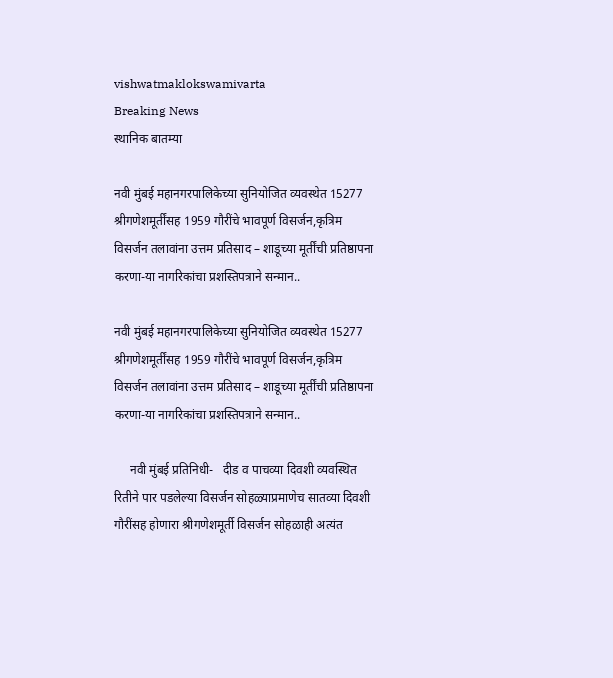vishwatmaklokswamivarta
Breaking News
स्थानिक बातम्या

नवी मुंबई महानगरपालिकेच्या सुनियोजित व्यवस्थेत 15277 श्रीगणेशमूर्तींसह 1959 गौरींचे भावपूर्ण विसर्जन,कृत्रिम विसर्जन तलावांना उत्तम प्रतिसाद – शाडूच्या मूर्तींची प्रतिष्ठापना करणा-या नागरिकांचा प्रशस्तिपत्राने सन्मान..

नवी मुंबई महानगरपालिकेच्या सुनियोजित व्यवस्थेत 15277 श्रीगणेशमूर्तींसह 1959 गौरींचे भावपूर्ण विसर्जन,कृत्रिम विसर्जन तलावांना उत्तम प्रतिसाद – शाडूच्या मूर्तींची प्रतिष्ठापना करणा-या नागरिकांचा प्रशस्तिपत्राने सन्मान..

     नवी मुंबई प्रतिनिधी-   दीड व पाचव्या दिवशी व्यवस्थित रितीने पार पडलेल्या विसर्जन सोहळ्याप्रमाणेच सातव्या दिवशी गौरींसह होणारा श्रीगणेशमूर्ती विसर्जन सोहळाही अत्यंत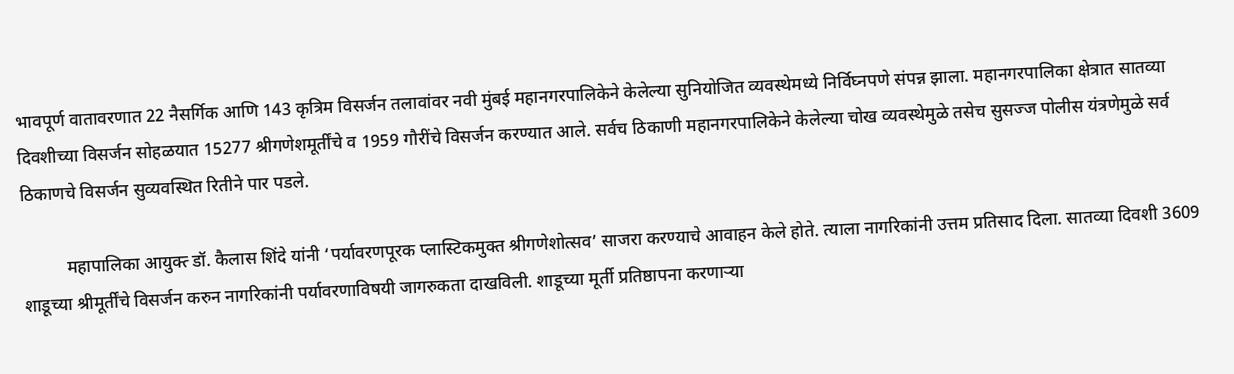भावपूर्ण वातावरणात 22 नैसर्गिक आणि 143 कृत्रिम विसर्जन तलावांवर नवी मुंबई महानगरपालिकेने केलेल्या सुनियोजित व्यवस्थेमध्ये निर्विघ्नपणे संपन्न झाला. महानगरपालिका क्षेत्रात सातव्या दिवशीच्या विसर्जन सोहळयात 15277 श्रीगणेशमूर्तींचे व 1959 गौरींचे विसर्जन करण्यात आले. सर्वच ठिकाणी महानगरपालिकेने केलेल्या चोख व्यवस्थेमुळे तसेच सुसज्ज पोलीस यंत्रणेमुळे सर्व ठिकाणचे विसर्जन सुव्यवस्थित रितीने पार पडले.

          महापालिका आयुक्त्‍ डॉ. कैलास शिंदे यांनी ‘पर्यावरणपूरक प्लास्टिकमुक्त श्रीगणेशोत्सव’ साजरा करण्याचे आवाहन केले होते. त्याला नागरिकांनी उत्तम प्रतिसाद दिला. सातव्या दिवशी 3609 शाडूच्या श्रीमूर्तींचे विसर्जन करुन नागरिकांनी पर्यावरणाविषयी जागरुकता दाखविली. शाडूच्या मूर्ती प्रतिष्ठापना करणाऱ्या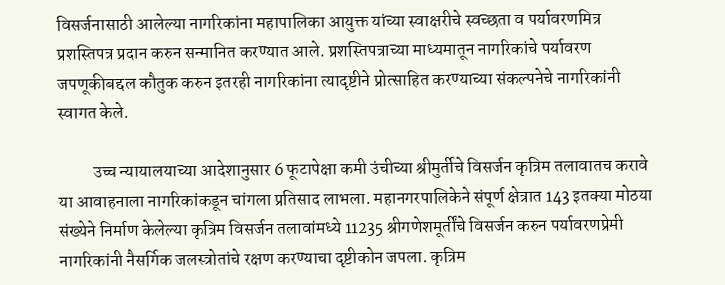विसर्जनासाठी आलेल्या नागरिकांना महापालिका आयुक्त यांच्या स्वाक्षरीचे स्वच्छता व पर्यावरणमित्र प्रशस्तिपत्र प्रदान करुन सन्मानित करण्यात आले. प्रशस्तिपत्राच्या माध्यमातून नागरिकांचे पर्यावरण जपणूकीबद्दल कौतुक करुन इतरही नागरिकांना त्यादृष्टीने प्रोत्साहित करण्याच्या संकल्पनेचे नागरिकांनी स्वागत केले.

          उच्च न्यायालयाच्या आदेशानुसार 6 फूटापेक्षा कमी उंचीच्या श्रीमुर्तीचे विसर्जन कृत्रिम तलावातच करावे या आवाहनाला नागरिकांकडून चांगला प्रतिसाद लाभला. महानगरपालिकेने संपूर्ण क्षेत्रात 143 इतक्या मोठया संख्येने निर्माण केलेल्या कृत्रिम विसर्जन तलावांमध्ये 11235 श्रीगणेशमूर्तींचे विसर्जन करुन पर्यावरणप्रेमी नागरिकांनी नैसर्गिक जलस्त्रोतांचे रक्षण करण्याचा दृष्टीकोन जपला. कृत्रिम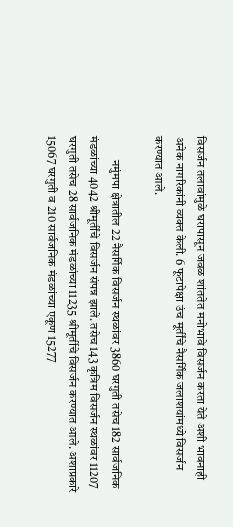विसर्जन तलावांमुळे घरापासून जवळ शांततेत मनोभावे विसर्जन करता येते अशी भावनाही अनेक नागरिकांनी व्यक्त केली. 6 फूटापेक्षा उंच मूर्तींचे नैसर्गिंक जलाशयांमध्ये विसर्जन करण्यात आले.

          नमुंमपा क्षेत्रातील 22 नैसर्गिक विसर्जन स्थळांवर 3860 घरगुती तसेच 182 सार्वजनिक मंडळांच्या 4042 श्रीमूर्तींचे विसर्जन संपन्न झाले. तसेच 143 कृत्रिम विसर्जन स्थळांवर 11207 घरगुती तसेच 28 सार्वजनिक मंडळांच्या 11235 श्रीमूर्तीचे विसर्जन करण्यात आले. अशाप्रकारे 15067 घरगुती व 210 सार्वजनिक मंडळांच्या एकूण 15277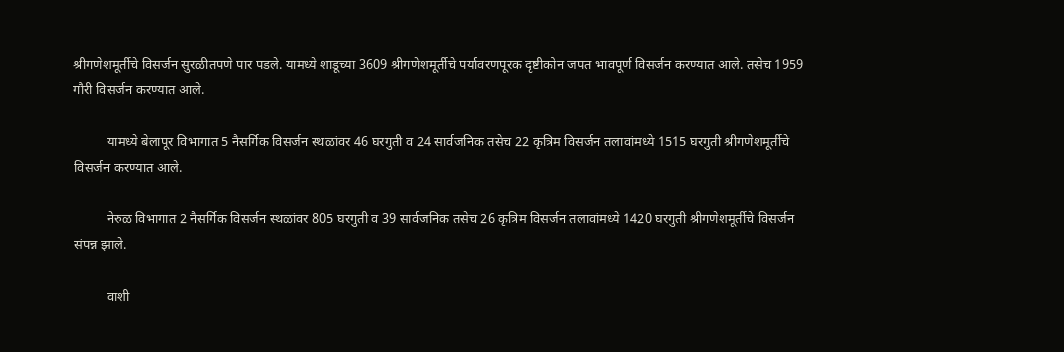श्रीगणेशमूर्तीचे विसर्जन सुरळीतपणे पार पडले. यामध्ये शाडूच्या 3609 श्रीगणेशमूर्तीचे पर्यावरणपूरक दृष्टीकोन जपत भावपूर्ण विसर्जन करण्यात आले. तसेच 1959 गौरी विसर्जन करण्यात आले.

          यामध्ये बेलापूर विभागात 5 नैसर्गिक विसर्जन स्थळांवर 46 घरगुती व 24 सार्वजनिक तसेच 22 कृत्रिम विसर्जन तलावांमध्ये 1515 घरगुती श्रीगणेशमूर्तीचे विसर्जन करण्यात आले.

          नेरुळ विभागात 2 नैसर्गिक विसर्जन स्थळांवर 805 घरगुती व 39 सार्वजनिक तसेच 26 कृत्रिम विसर्जन तलावांमध्ये 1420 घरगुती श्रीगणेशमूर्तीचे विसर्जन संपन्न झाले.

          वाशी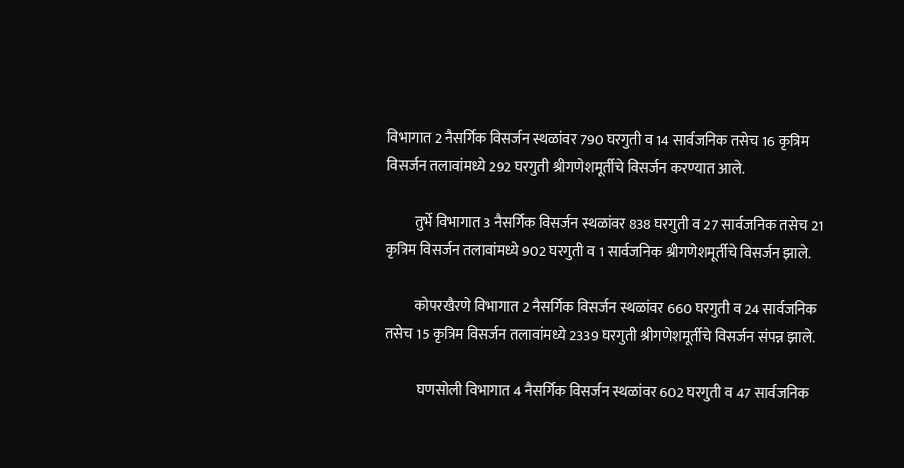विभागात 2 नैसर्गिक विसर्जन स्थळांवर 790 घरगुती व 14 सार्वजनिक तसेच 16 कृत्रिम विसर्जन तलावांमध्ये 292 घरगुती श्रीगणेशमूर्तीचे विसर्जन करण्यात आले.

          तुर्भे विभागात 3 नैसर्गिक विसर्जन स्थळांवर 838 घरगुती व 27 सार्वजनिक तसेच 21 कृत्रिम विसर्जन तलावांमध्ये 902 घरगुती व 1 सार्वजनिक श्रीगणेशमूर्तीचे विसर्जन झाले.

          कोपरखैरणे विभागात 2 नैसर्गिक विसर्जन स्थळांवर 660 घरगुती व 24 सार्वजनिक तसेच 15 कृत्रिम विसर्जन तलावांमध्ये 2339 घरगुती श्रीगणेशमूर्तीचे विसर्जन संपन्न झाले.

           घणसोली विभागात 4 नैसर्गिक विसर्जन स्थळांवर 602 घरगुती व 47 सार्वजनिक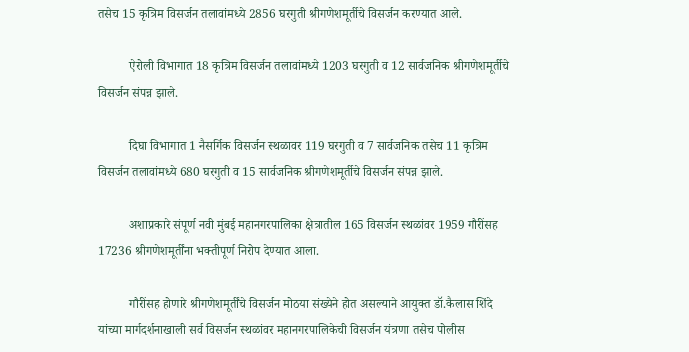तसेच 15 कृत्रिम विसर्जन तलावांमध्ये 2856 घरगुती श्रीगणेशमूर्तीचे विसर्जन करण्यात आले.

          ऐरोली विभागात 18 कृत्रिम विसर्जन तलावांमध्ये 1203 घरगुती व 12 सार्वजनिक श्रीगणेशमूर्तीचे विसर्जन संपन्न झाले.

          दिघा विभागात 1 नैसर्गिक विसर्जन स्थळावर 119 घरगुती व 7 सार्वजनिक तसेच 11 कृत्रिम विसर्जन तलावांमध्ये 680 घरगुती व 15 सार्वजनिक श्रीगणेशमूर्तीचे विसर्जन संपन्न झाले.

          अशाप्रकारे संपूर्ण नवी मुंबई महानगरपालिका क्षेत्रातील 165 विसर्जन स्थळांवर 1959 गौरींसह 17236 श्रीगणेशमूर्तींना भक्तीपूर्ण निरोप देण्यात आला.

          गौरींसह होणारे श्रीगणेशमूर्तींचे विसर्जन मोठया संख्येने होत असल्याने आयुक्त डॉ.कैलास शिंदे यांच्या मार्गदर्शनाखाली सर्व विसर्जन स्थळांवर महानगरपालिकेची विसर्जन यंत्रणा तसेच पोलीस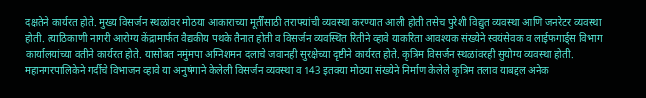दक्षतेने कार्यरत होते. मुख्य विसर्जन स्थळांवर मोठया आकाराच्या मूर्तींसाठी तराफ्यांची व्यवस्था करण्यात आली होती तसेच पुरेशी विद्युत व्यवस्था आणि जनरेटर व्यवस्था होती. त्याठिकाणी नागरी आरोग्य केंद्रामार्फत वैद्यकीय पथके तैनात होती व विसर्जन व्यवस्थित रितीने व्हावे याकरिता आवश्यक संख्येने स्वयंसेवक व लाईफगार्ड्स विभाग कार्यालयांच्या वतीने कार्यरत होते. यासोबत नमुंमपा अग्निशमन दलाचे जवानही सुरक्षेच्या दृष्टीने कार्यरत होते. कृत्रिम विसर्जन स्थळांवरही सुयोग्य व्यवस्था होती. महानगरपालिकेने गर्दीचे विभाजन व्हावे या अनुषंगाने केलेली विसर्जन व्यवस्था व 143 इतक्या मोठया संख्येने निर्माण केलेले कृत्रिम तलाव याबद्दल अनेक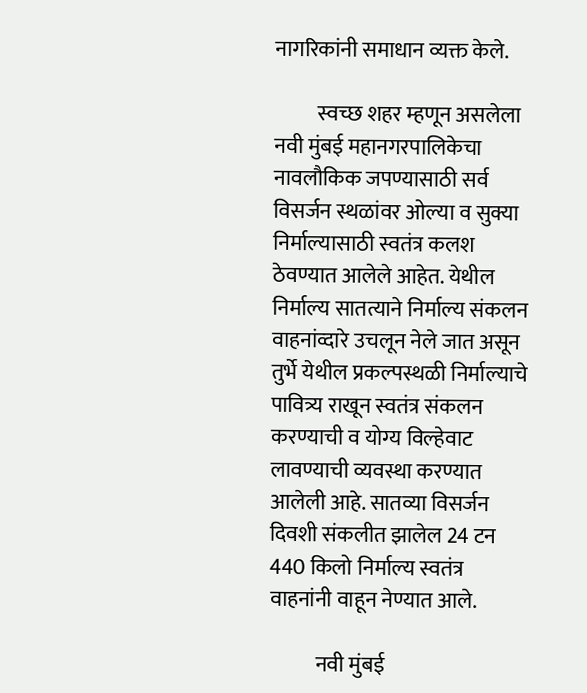नागरिकांनी समाधान व्यक्त केले.

          स्वच्छ शहर म्हणून असलेला नवी मुंबई महानगरपालिकेचा नावलौकिक जपण्यासाठी सर्व विसर्जन स्थळांवर ओल्या व सुक्या निर्माल्यासाठी स्वतंत्र कलश ठेवण्यात आलेले आहेत. येथील निर्माल्य सातत्याने निर्माल्य संकलन वाहनांव्दारे उचलून नेले जात असून तुर्भे येथील प्रकल्पस्थळी निर्माल्याचे पावित्र्य राखून स्वतंत्र संकलन करण्याची व योग्य विल्हेवाट लावण्याची व्यवस्था करण्यात आलेली आहे. सातव्या विसर्जन दिवशी संकलीत झालेल 24 टन 440 किलो निर्माल्य स्वतंत्र वाहनांनी वाहून नेण्यात आले.

           नवी मुंबई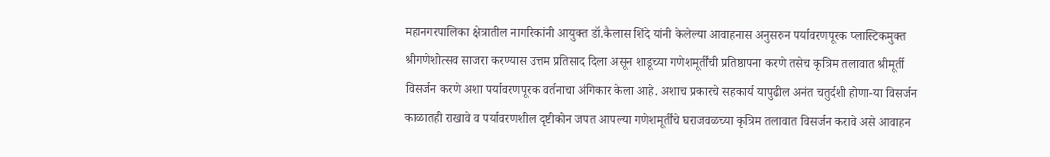महानगरपालिका क्षेत्रातील नागरिकांनी आयुक्त डॉ.कैलास शिंदे यांनी केलेल्या आवाहनास अनुसरुन पर्यावरणपूरक प्लास्टिकमुक्त श्रीगणेशोत्सव साजरा करण्यास उत्तम प्रतिसाद दिला असून शाडूच्या गणेशमूर्तींची प्रतिष्ठापना करणे तसेच कृत्रिम तलावात श्रीमूर्ती विसर्जन करणे अशा पर्यावरणपूरक वर्तनाचा अंगिकार केला आहे. अशाच प्रकारचे सहकार्य यापुढील अनंत चतुर्दशी होणा-या विसर्जन काळातही राखावे व पर्यावरणशील दृष्टीकोन जपत आपल्या गणेशमूर्तींचे घराजवळच्या कृत्रिम तलावात विसर्जन करावे असे आवाहन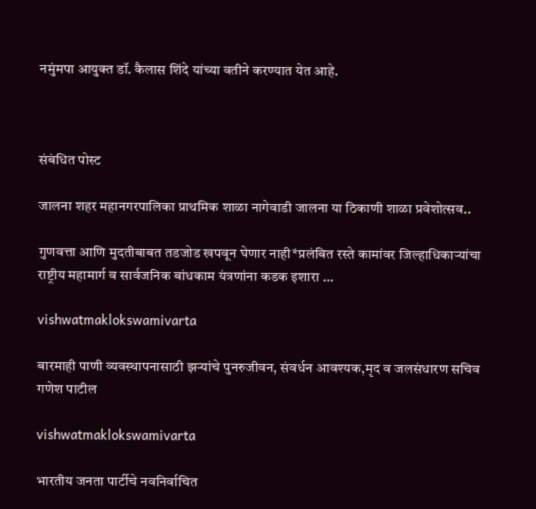नमुंमपा आयुक्त डॉ. कैलास शिंदे यांच्या वतीने करण्यात येत आहे.



संबंधित पोस्ट

जालना शहर महानगरपालिका प्राथमिक शाळा नागेवाडी जालना या ठिकाणी शाळा प्रवेशोत्सव..

गुणवत्ता आणि मुदतीबाबत तडजोड खपवून घेणार नाही*प्रलंबित रस्ते कामांवर जिल्हाधिकाऱ्यांचा राष्ट्रीय महामार्ग व सार्वजनिक बांधकाम यंत्रणांना कडक इशारा …

vishwatmaklokswamivarta

बारमाही पाणी व्यवस्थापनासाठी झऱ्यांचे पुनरुजीवन, संवर्धन आवश्यक,मृद व जलसंधारण सचिव गणेश पाटील

vishwatmaklokswamivarta

भारतीय जनता पार्टीचे नवनिर्वाचित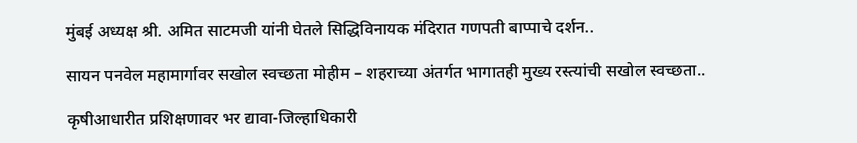मुंबई अध्यक्ष श्री. अमित साटमजी यांनी घेतले सिद्धिविनायक मंदिरात गणपती बाप्पाचे दर्शन..

सायन पनवेल महामार्गावर सखोल स्वच्छता मोहीम – शहराच्या अंतर्गत भागातही मुख्य रस्त्यांची सखोल स्वच्छता..

कृषीआधारीत प्रशिक्षणावर भर द्यावा-जिल्हाधिकारी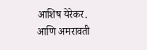आशिष येरेकर. आणि अमरावती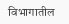विभागातील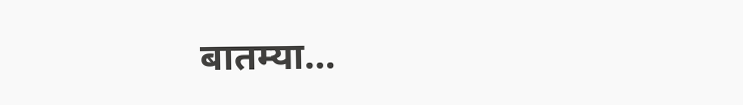बातम्या…